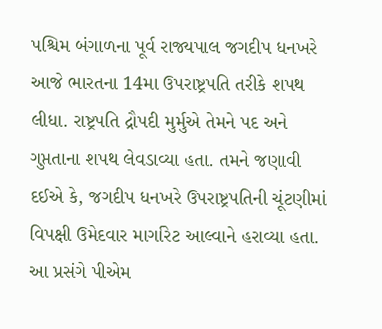પશ્ચિમ બંગાળના પૂર્વ રાજ્યપાલ જગદીપ ધનખરે આજે ભારતના 14મા ઉપરાષ્ટ્રપતિ તરીકે શપથ લીધા. રાષ્ટ્રપતિ દ્રૌપદી મુર્મુએ તેમને પદ અને ગુપ્તતાના શપથ લેવડાવ્યા હતા. તમને જણાવી દઈએ કે, જગદીપ ધનખરે ઉપરાષ્ટ્રપતિની ચૂંટણીમાં વિપક્ષી ઉમેદવાર માર્ગારેટ આલ્વાને હરાવ્યા હતા. આ પ્રસંગે પીએમ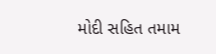મોદી સહિત તમામ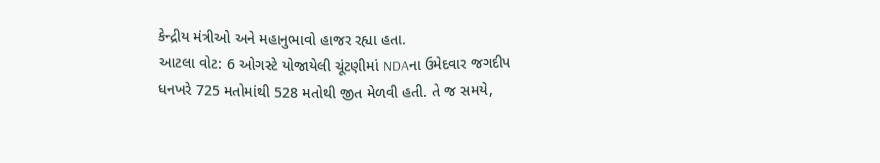કેન્દ્રીય મંત્રીઓ અને મહાનુભાવો હાજર રહ્યા હતા.
આટલા વોટ: 6 ઓગસ્ટે યોજાયેલી ચૂંટણીમાં NDAના ઉમેદવાર જગદીપ ધનખરે 725 મતોમાંથી 528 મતોથી જીત મેળવી હતી. તે જ સમયે,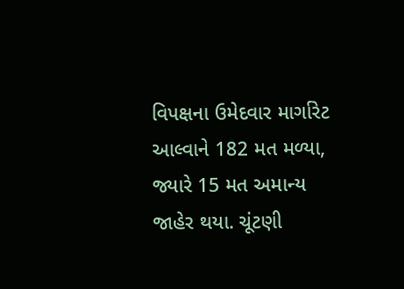વિપક્ષના ઉમેદવાર માર્ગારેટ આલ્વાને 182 મત મળ્યા, જ્યારે 15 મત અમાન્ય જાહેર થયા. ચૂંટણી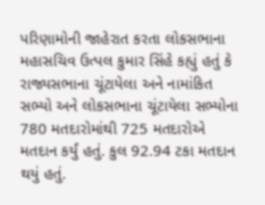પરિણામોની જાહેરાત કરતા લોકસભાના મહાસચિવ ઉત્પલ કુમાર સિંહે કહ્યું હતું કે રાજ્યસભાના ચૂંટાયેલા અને નામાંકિત સભ્યો અને લોકસભાના ચૂંટાયેલા સભ્યોના 780 મતદારોમાંથી 725 મતદારોએ મતદાન કર્યું હતું. કુલ 92.94 ટકા મતદાન થયું હતું.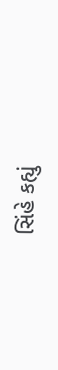સિંહે કહ્યું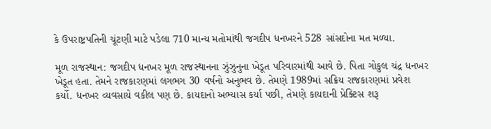કે ઉપરાષ્ટ્રપતિની ચૂંટણી માટે પડેલા 710 માન્ય મતોમાંથી જગદીપ ધનખરને 528 સાંસદોના મત મળ્યા.

મૂળ રાજસ્થાન: જગદીપ ધનખર મૂળ રાજસ્થાનના ઝુંઝુનુના ખેડૂત પરિવારમાંથી આવે છે. પિતા ગોકુલ ચંદ્ર ધનખર ખેડૂત હતા. તેમને રાજકારણમાં લગભગ 30 વર્ષનો અનુભવ છે. તેમણે 1989માં સક્રિય રાજકારણમાં પ્રવેશ કર્યો. ધનખર વ્યવસાયે વકીલ પણ છે. કાયદાનો અભ્યાસ કર્યા પછી, તેમણે કાયદાની પ્રેક્ટિસ શરૂ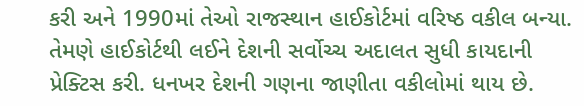કરી અને 1990માં તેઓ રાજસ્થાન હાઈકોર્ટમાં વરિષ્ઠ વકીલ બન્યા. તેમણે હાઈકોર્ટથી લઈને દેશની સર્વોચ્ચ અદાલત સુધી કાયદાની પ્રેક્ટિસ કરી. ધનખર દેશની ગણના જાણીતા વકીલોમાં થાય છે.